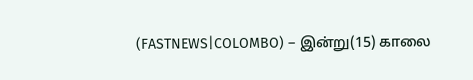(FASTNEWS|COLOMBO) – இன்று(15) காலை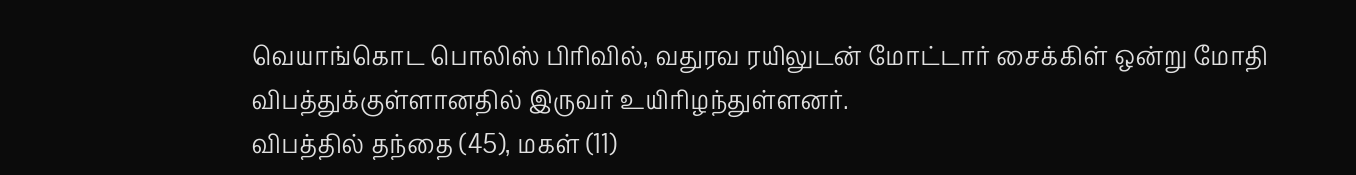வெயாங்கொட பொலிஸ் பிரிவில், வதுரவ ரயிலுடன் மோட்டார் சைக்கிள் ஒன்று மோதி விபத்துக்குள்ளானதில் இருவர் உயிரிழந்துள்ளனர்.
விபத்தில் தந்தை (45), மகள் (11)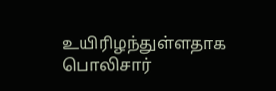உயிரிழந்துள்ளதாக பொலிசார்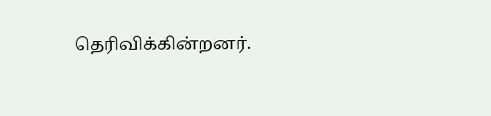தெரிவிக்கின்றனர்.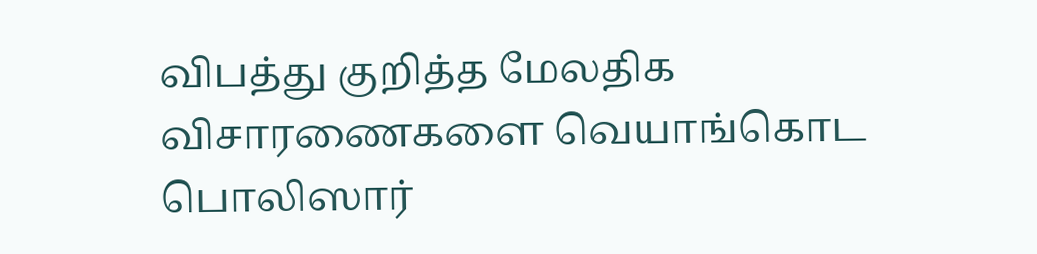விபத்து குறித்த மேலதிக விசாரணைகளை வெயாங்கொட பொலிஸார்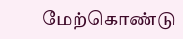மேற்கொண்டு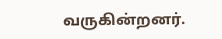வருகின்றனர்.